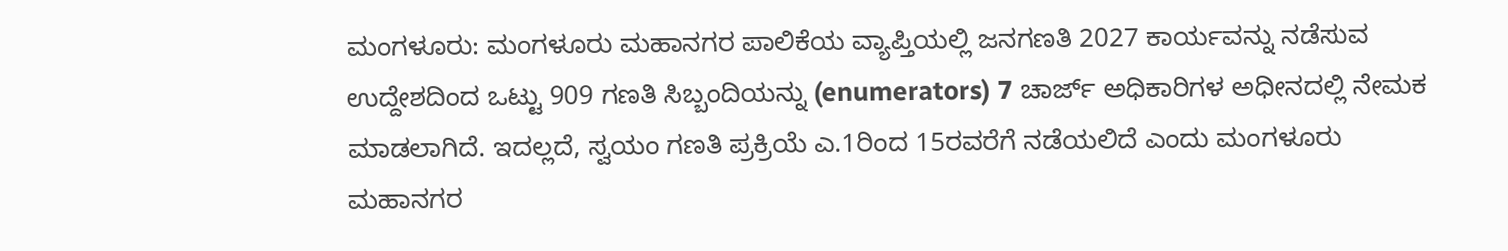ಮಂಗಳೂರು: ಮಂಗಳೂರು ಮಹಾನಗರ ಪಾಲಿಕೆಯ ವ್ಯಾಪ್ತಿಯಲ್ಲಿ ಜನಗಣತಿ 2027 ಕಾರ್ಯವನ್ನು ನಡೆಸುವ ಉದ್ದೇಶದಿಂದ ಒಟ್ಟು 909 ಗಣತಿ ಸಿಬ್ಬಂದಿಯನ್ನು (enumerators) 7 ಚಾರ್ಜ್ ಅಧಿಕಾರಿಗಳ ಅಧೀನದಲ್ಲಿ ನೇಮಕ ಮಾಡಲಾಗಿದೆ. ಇದಲ್ಲದೆ, ಸ್ವಯಂ ಗಣತಿ ಪ್ರಕ್ರಿಯೆ ಎ.1ರಿಂದ 15ರವರೆಗೆ ನಡೆಯಲಿದೆ ಎಂದು ಮಂಗಳೂರು ಮಹಾನಗರ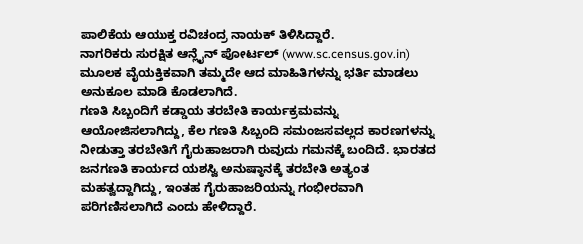ಪಾಲಿಕೆಯ ಆಯುಕ್ತ ರವಿಚಂದ್ರ ನಾಯಕ್ ತಿಳಿಸಿದ್ದಾರೆ.
ನಾಗರಿಕರು ಸುರಕ್ಷಿತ ಆನ್ಲೈನ್ ಪೋರ್ಟಲ್ (www.sc.census.gov.in) ಮೂಲಕ ವೈಯಕ್ತಿಕವಾಗಿ ತಮ್ಮದೇ ಆದ ಮಾಹಿತಿಗಳನ್ನು ಭರ್ತಿ ಮಾಡಲು ಅನುಕೂಲ ಮಾಡಿ ಕೊಡಲಾಗಿದೆ.
ಗಣತಿ ಸಿಬ್ಬಂದಿಗೆ ಕಡ್ಡಾಯ ತರಬೇತಿ ಕಾರ್ಯಕ್ರಮವನ್ನು ಆಯೋಜಿಸಲಾಗಿದ್ದು, ಕೆಲ ಗಣತಿ ಸಿಬ್ಬಂದಿ ಸಮಂಜಸವಲ್ಲದ ಕಾರಣಗಳನ್ನು ನೀಡುತ್ತಾ ತರಬೇತಿಗೆ ಗೈರುಹಾಜರಾಗಿ ರುವುದು ಗಮನಕ್ಕೆ ಬಂದಿದೆ. ಭಾರತದ ಜನಗಣತಿ ಕಾರ್ಯದ ಯಶಸ್ವಿ ಅನುಷ್ಠಾನಕ್ಕೆ ತರಬೇತಿ ಅತ್ಯಂತ ಮಹತ್ವದ್ದಾಗಿದ್ದು, ಇಂತಹ ಗೈರುಹಾಜರಿಯನ್ನು ಗಂಭೀರವಾಗಿ ಪರಿಗಣಿಸಲಾಗಿದೆ ಎಂದು ಹೇಳಿದ್ದಾರೆ.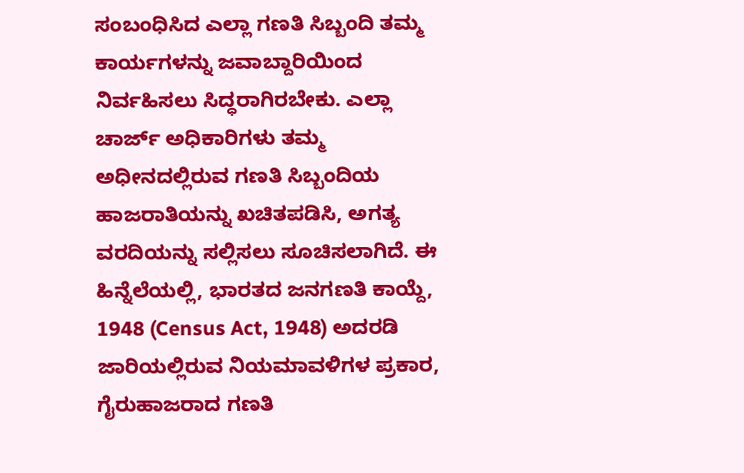ಸಂಬಂಧಿಸಿದ ಎಲ್ಲಾ ಗಣತಿ ಸಿಬ್ಬಂದಿ ತಮ್ಮ ಕಾರ್ಯಗಳನ್ನು ಜವಾಬ್ದಾರಿಯಿಂದ ನಿರ್ವಹಿಸಲು ಸಿದ್ಧರಾಗಿರಬೇಕು. ಎಲ್ಲಾ ಚಾರ್ಜ್ ಅಧಿಕಾರಿಗಳು ತಮ್ಮ ಅಧೀನದಲ್ಲಿರುವ ಗಣತಿ ಸಿಬ್ಬಂದಿಯ ಹಾಜರಾತಿಯನ್ನು ಖಚಿತಪಡಿಸಿ, ಅಗತ್ಯ ವರದಿಯನ್ನು ಸಲ್ಲಿಸಲು ಸೂಚಿಸಲಾಗಿದೆ. ಈ ಹಿನ್ನೆಲೆಯಲ್ಲಿ, ಭಾರತದ ಜನಗಣತಿ ಕಾಯ್ದೆ, 1948 (Census Act, 1948) ಅದರಡಿ ಜಾರಿಯಲ್ಲಿರುವ ನಿಯಮಾವಳಿಗಳ ಪ್ರಕಾರ, ಗೈರುಹಾಜರಾದ ಗಣತಿ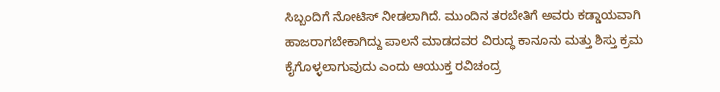ಸಿಬ್ಬಂದಿಗೆ ನೋಟಿಸ್ ನೀಡಲಾಗಿದೆ. ಮುಂದಿನ ತರಬೇತಿಗೆ ಅವರು ಕಡ್ಡಾಯವಾಗಿ ಹಾಜರಾಗಬೇಕಾಗಿದ್ದು ಪಾಲನೆ ಮಾಡದವರ ವಿರುದ್ಧ ಕಾನೂನು ಮತ್ತು ಶಿಸ್ತು ಕ್ರಮ ಕೈಗೊಳ್ಳಲಾಗುವುದು ಎಂದು ಆಯುಕ್ತ ರವಿಚಂದ್ರ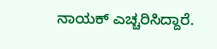ನಾಯಕ್ ಎಚ್ಚರಿಸಿದ್ದಾರೆ.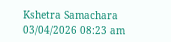Kshetra Samachara
03/04/2026 08:23 am